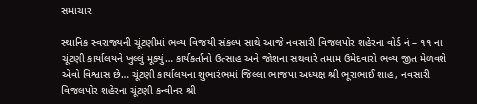સમાચાર

સ્થાનિક સ્વરાજ્યની ચૂંટણીમાં ભવ્ય વિજયી સંકલ્પ સાથે આજે નવસારી વિજલપોર શહેરના વોર્ડ નં – ૧૧ ના ચૂંટણી કાર્યાલયને ખુલ્લું મૂક્યું… કાર્યકર્તાનો ઉત્સાહ અને જોશના સથવારે તમામ ઉમેદવારો ભવ્ય જીત મેળવશે એવો વિશ્વાસ છે… ચૂંટણી કાર્યાલયના શુભારંભમાં જિલ્લા ભાજપા અધ્યક્ષ શ્રી ભૂરાભાઈ શાહ, નવસારી વિજલપોર શહેરના ચૂંટણી કન્વીનર શ્રી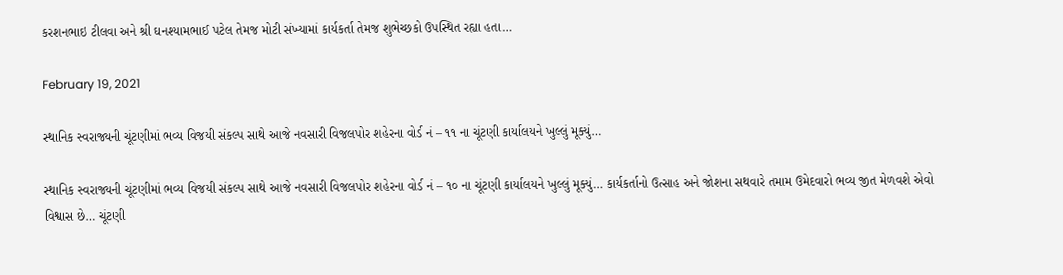કરશનભાઇ ટીલવા અને શ્રી ઘનશ્યામભાઈ પટેલ તેમજ મોટી સંખ્યામાં કાર્યકર્તા તેમજ શુભેચ્છકો ઉપસ્થિત રહ્યા હતા…

February 19, 2021

સ્થાનિક સ્વરાજ્યની ચૂંટણીમાં ભવ્ય વિજયી સંકલ્પ સાથે આજે નવસારી વિજલપોર શહેરના વોર્ડ નં – ૧૧ ના ચૂંટણી કાર્યાલયને ખુલ્લું મૂક્યું…

સ્થાનિક સ્વરાજ્યની ચૂંટણીમાં ભવ્ય વિજયી સંકલ્પ સાથે આજે નવસારી વિજલપોર શહેરના વોર્ડ નં – ૧૦ ના ચૂંટણી કાર્યાલયને ખુલ્લું મૂક્યું… કાર્યકર્તાનો ઉત્સાહ અને જોશના સથવારે તમામ ઉમેદવારો ભવ્ય જીત મેળવશે એવો વિશ્વાસ છે… ચૂંટણી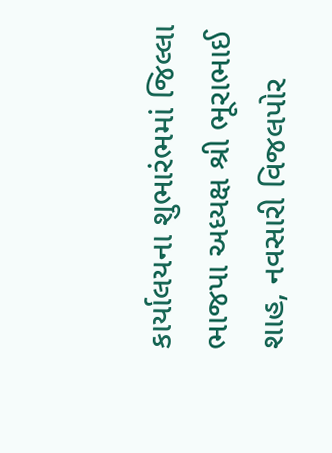કાર્યાલયના શુભારંભમાં જિલ્લા ભાજપા અધ્યક્ષ શ્રી ભૂરાભાઈ શાહ, નવસારી વિજલપોર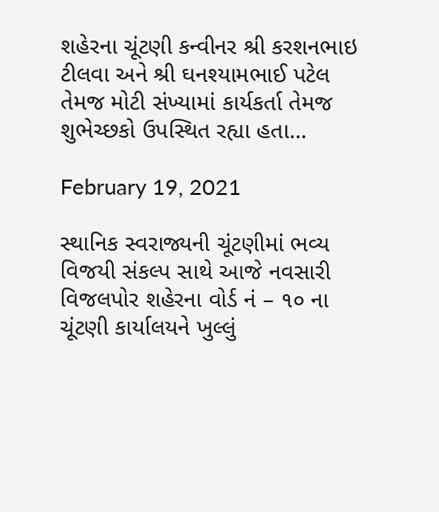શહેરના ચૂંટણી કન્વીનર શ્રી કરશનભાઇ ટીલવા અને શ્રી ઘનશ્યામભાઈ પટેલ તેમજ મોટી સંખ્યામાં કાર્યકર્તા તેમજ શુભેચ્છકો ઉપસ્થિત રહ્યા હતા…

February 19, 2021

સ્થાનિક સ્વરાજ્યની ચૂંટણીમાં ભવ્ય વિજયી સંકલ્પ સાથે આજે નવસારી વિજલપોર શહેરના વોર્ડ નં – ૧૦ ના ચૂંટણી કાર્યાલયને ખુલ્લું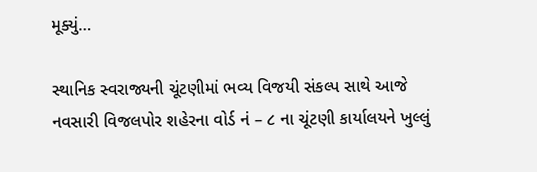મૂક્યું…

સ્થાનિક સ્વરાજ્યની ચૂંટણીમાં ભવ્ય વિજયી સંકલ્પ સાથે આજે નવસારી વિજલપોર શહેરના વોર્ડ નં – ૮ ના ચૂંટણી કાર્યાલયને ખુલ્લું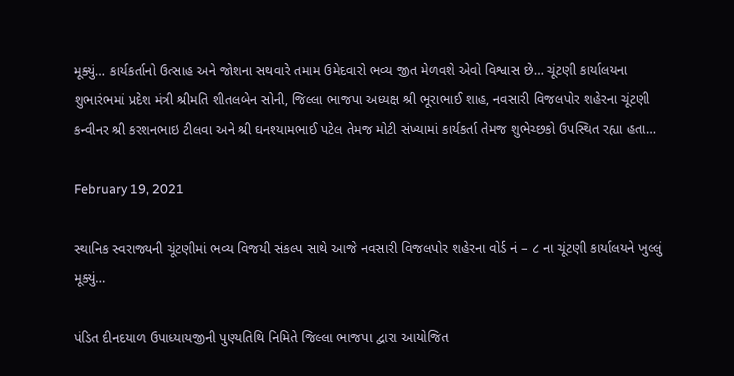મૂક્યું… કાર્યકર્તાનો ઉત્સાહ અને જોશના સથવારે તમામ ઉમેદવારો ભવ્ય જીત મેળવશે એવો વિશ્વાસ છે… ચૂંટણી કાર્યાલયના શુભારંભમાં પ્રદેશ મંત્રી શ્રીમતિ શીતલબેન સોની, જિલ્લા ભાજપા અધ્યક્ષ શ્રી ભૂરાભાઈ શાહ, નવસારી વિજલપોર શહેરના ચૂંટણી કન્વીનર શ્રી કરશનભાઇ ટીલવા અને શ્રી ઘનશ્યામભાઈ પટેલ તેમજ મોટી સંખ્યામાં કાર્યકર્તા તેમજ શુભેચ્છકો ઉપસ્થિત રહ્યા હતા…

February 19, 2021

સ્થાનિક સ્વરાજ્યની ચૂંટણીમાં ભવ્ય વિજયી સંકલ્પ સાથે આજે નવસારી વિજલપોર શહેરના વોર્ડ નં – ૮ ના ચૂંટણી કાર્યાલયને ખુલ્લું મૂક્યું…

પંડિત દીનદયાળ ઉપાધ્યાયજીની પુણ્યતિથિ નિમિતે જિલ્લા ભાજપા દ્વારા આયોજિત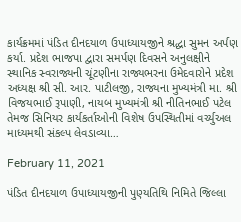કાર્યક્રમમાં પંડિત દીનદયાળ ઉપાધ્યાયજીને શ્રદ્ધા સુમન અર્પણ કર્યા. પ્રદેશ ભાજપા દ્વારા સમર્પણ દિવસને અનુલક્ષીને સ્થાનિક સ્વરાજ્યની ચૂંટણીના રાજ્યભરના ઉમેદવારોને પ્રદેશ અધ્યક્ષ શ્રી સી. આર. પાટીલજી, રાજ્યના મુખ્યમંત્રી મા. શ્રી વિજયભાઈ રૂપાણી, નાયબ મુખ્યમંત્રી શ્રી નીતિનભાઈ પટેલ તેમજ સિનિયર કાર્યકર્તાઓની વિશેષ ઉપસ્થિતીમાં વર્ચ્યુઅલ માધ્યમથી સંકલ્પ લેવડાવ્યા…

February 11, 2021

પંડિત દીનદયાળ ઉપાધ્યાયજીની પુણ્યતિથિ નિમિતે જિલ્લા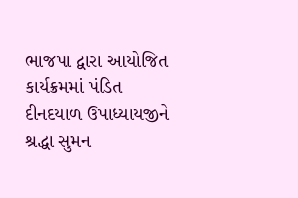ભાજપા દ્વારા આયોજિત કાર્યક્રમમાં પંડિત દીનદયાળ ઉપાધ્યાયજીને શ્રદ્ધા સુમન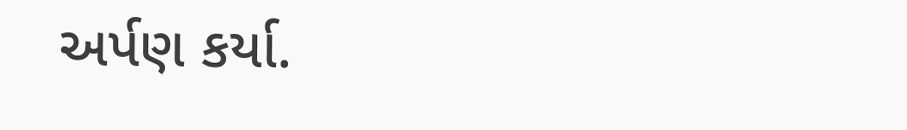અર્પણ કર્યા.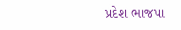પ્રદેશ ભાજપા